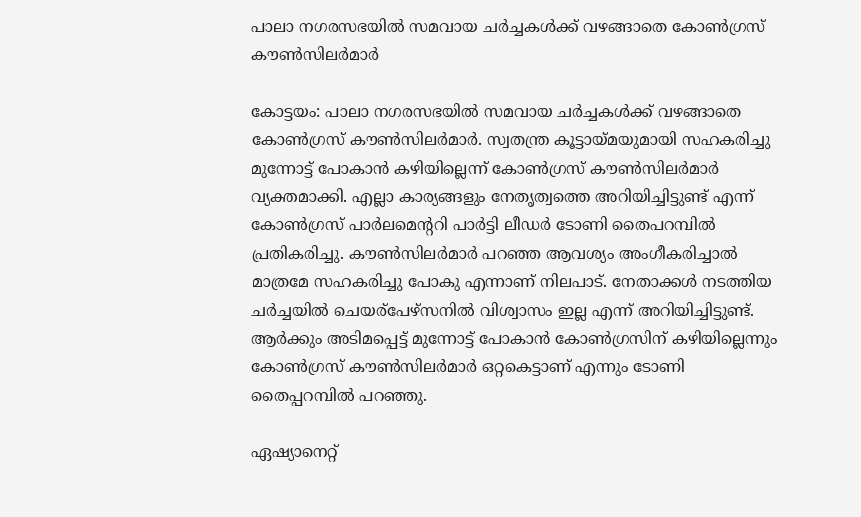പാലാ നഗരസഭയിൽ സമവായ ചർച്ചകൾക്ക് വഴങ്ങാതെ കോൺഗ്രസ്‌ കൗൺസിലർമാർ

കോട്ടയം: പാലാ നഗരസഭയിൽ സമവായ ചർച്ചകൾക്ക് വഴങ്ങാതെ കോൺഗ്രസ്‌ കൗൺസിലർമാർ. സ്വതന്ത്ര കൂട്ടായ്മയുമായി സഹകരിച്ചു മുന്നോട്ട് പോകാൻ കഴിയില്ലെന്ന് കോൺഗ്രസ് കൗൺസിലർമാർ വ്യക്തമാക്കി. എല്ലാ കാര്യങ്ങളും നേതൃത്വത്തെ അറിയിച്ചിട്ടുണ്ട് എന്ന് കോൺഗ്രസ് പാർലമെന്ററി പാർട്ടി ലീഡർ ടോണി തൈപറമ്പിൽ പ്രതികരിച്ചു. കൗൺസിലർമാർ പറഞ്ഞ ആവശ്യം അംഗീകരിച്ചാൽ മാത്രമേ സഹകരിച്ചു പോകു എന്നാണ് നിലപാട്. നേതാക്കൾ നടത്തിയ ചർച്ചയിൽ ചെയര്പേഴ്സനിൽ വിശ്വാസം ഇല്ല എന്ന് അറിയിച്ചിട്ടുണ്ട്. ആർക്കും അടിമപ്പെട്ട് മുന്നോട്ട് പോകാൻ കോൺഗ്രസിന് കഴിയില്ലെന്നും കോൺഗ്രസ് കൗൺസിലർമാർ ഒറ്റകെട്ടാണ് എന്നും ടോണി തൈപ്പറമ്പിൽ പറഞ്ഞു.

ഏഷ്യാനെറ്റ്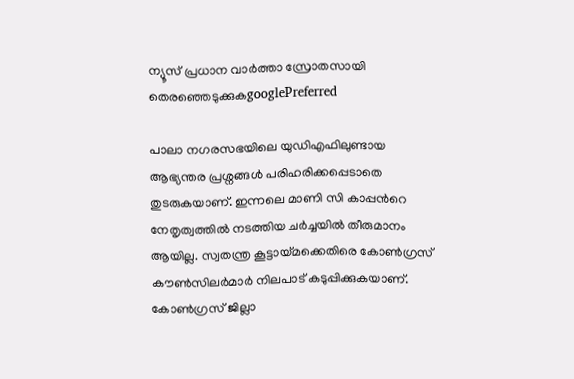ന്യൂസ് പ്രധാന വാർത്താ സ്രോതസായി തെരഞ്ഞെടുക്കുകgooglePreferred

പാലാ നഗരസഭയിലെ യുഡിഎഫിലുണ്ടായ ആഭ്യന്തര പ്രശ്നങ്ങൾ പരിഹരിക്കപ്പെടാതെ തുടരുകയാണ്. ഇന്നലെ മാണി സി കാപ്പന്‍റെ നേതൃത്വത്തിൽ നടത്തിയ ച‍ർച്ചയിൽ തീരുമാനം ആയില്ല. സ്വതന്ത്ര കൂട്ടായ്മക്കെതിരെ കോൺഗ്രസ് കൗൺസിലർമാർ നിലപാട് കടുപ്പിക്കുകയാണ്. കോൺഗ്രസ് ജില്ലാ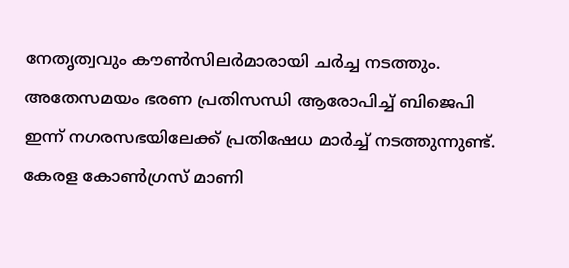നേതൃത്വവും കൗൺസിലർമാരായി ചർച്ച നടത്തും. അതേസമയം ഭരണ പ്രതിസന്ധി ആരോപിച്ച് ബിജെപി ഇന്ന് നഗരസഭയിലേക്ക് പ്രതിഷേധ മാർച്ച് നടത്തുന്നുണ്ട്. കേരള കോണ്‍ഗ്രസ് മാണി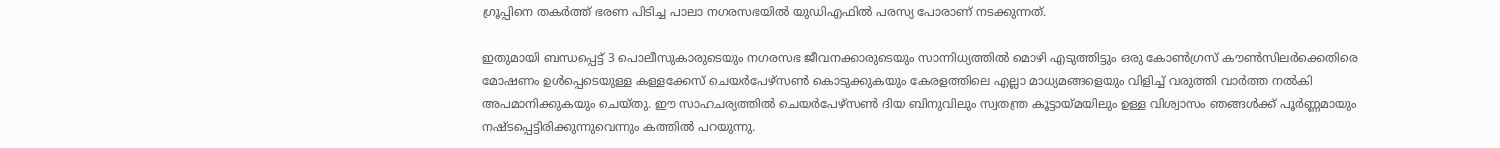ഗ്രൂപ്പിനെ തകര്‍ത്ത് ഭരണ പിടിച്ച പാലാ നഗരസഭയിൽ യുഡിഎഫിൽ പരസ്യ പോരാണ് നടക്കുന്നത്.

ഇതുമായി ബന്ധപ്പെട്ട് 3 പൊലീസുകാരുടെയും നഗരസഭ ജീവനക്കാരുടെയും സാന്നിധ്യത്തിൽ മൊഴി എടുത്തിട്ടും ഒരു കോൺഗ്രസ് കൗൺസിലർക്കെതിരെ മോഷണം ഉൾപ്പെടെയുള്ള കള്ളക്കേസ് ചെയർപേഴ്സൺ കൊടുക്കുകയും കേരളത്തിലെ എല്ലാ മാധ്യമങ്ങളെയും വിളിച്ച് വരുത്തി വാർത്ത നൽകി അപമാനിക്കുകയും ചെയ്തു. ഈ സാഹചര്യത്തിൽ ചെയർപേഴ്സൺ ദിയ ബിനുവിലും സ്വതന്ത്ര കൂട്ടായ്മയിലും ഉള്ള വിശ്വാസം ഞങ്ങൾക്ക് പൂർണ്ണമായും നഷ്ടപ്പെട്ടിരിക്കുന്നുവെന്നും കത്തിൽ പറയുന്നു.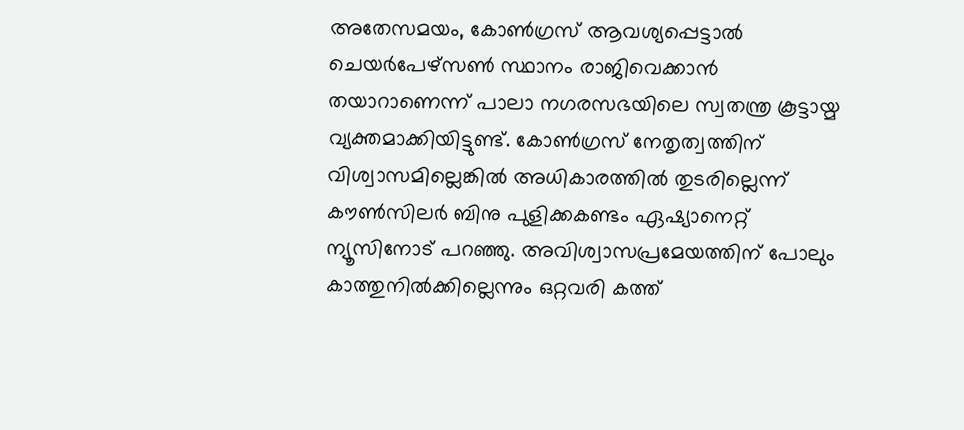അതേസമയം, കോൺഗ്രസ് ആവശ്യപ്പെട്ടാൽ ചെയർപേഴ്സൺ സ്ഥാനം രാജിവെക്കാൻ തയാറാണെന്ന് പാലാ നഗരസഭയിലെ സ്വതന്ത്ര കൂട്ടായ്മ വ്യക്തമാക്കിയിട്ടുണ്ട്. കോൺഗ്രസ് നേതൃത്വത്തിന് വിശ്വാസമില്ലെങ്കിൽ അധികാരത്തിൽ തുടരില്ലെന്ന് കൗൺസിലർ ബിനു പുളിക്കകണ്ടം ഏഷ്യാനെറ്റ് ന്യൂസിനോട് പറഞ്ഞു. അവിശ്വാസപ്രമേയത്തിന് പോലും കാത്തുനിൽക്കില്ലെന്നും ഒറ്റവരി കത്ത്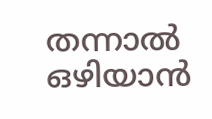തന്നാൽ ഒഴിയാൻ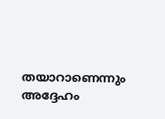തയാറാണെന്നും അദ്ദേഹം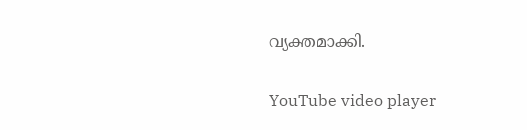വ്യക്തമാക്കി.

YouTube video player